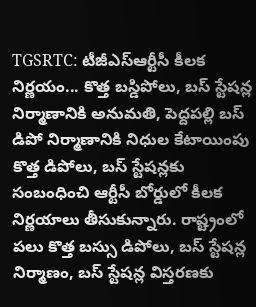TGSRTC: టీజీఎస్ఆర్టీసీ కీలక నిర్ణయం... కొత్త బస్డిపోలు, బస్ స్టేషన్ల నిర్మాణానికి అనుమతి, పెద్దపల్లి బస్ డిపో నిర్మాణానికి నిధుల కేటాయింపు
కొత్త డిపోలు, బస్ స్టేషన్లకు సంబంధించి ఆర్టీసీ బోర్డులో కీలక నిర్ణయాలు తీసుకున్నారు. రాష్ట్రంలో పలు కొత్త బస్సు డిపోలు, బస్ స్టేషన్ల నిర్మాణం, బస్ స్టేషన్ల విస్తరణకు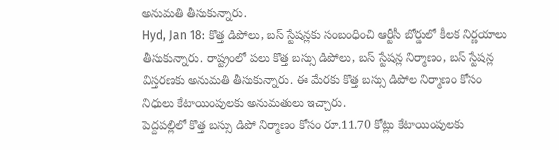అనుమతి తీసుకున్నారు.
Hyd, Jan 18: కొత్త డిపోలు, బస్ స్టేషన్లకు సంబంధించి ఆర్టీసీ బోర్డులో కీలక నిర్ణయాలు తీసుకున్నారు. రాష్ట్రంలో పలు కొత్త బస్సు డిపోలు, బస్ స్టేషన్ల నిర్మాణం, బస్ స్టేషన్ల విస్తరణకు అనుమతి తీసుకున్నారు. ఈ మేరకు కొత్త బస్సు డిపోల నిర్మాణం కోసం నిధులు కేటాయింపులకు అనుమతులు ఇచ్చారు.
పెద్దపల్లిలో కొత్త బస్సు డిపో నిర్మాణం కోసం రూ.11.70 కోట్లు కేటాయింపులకు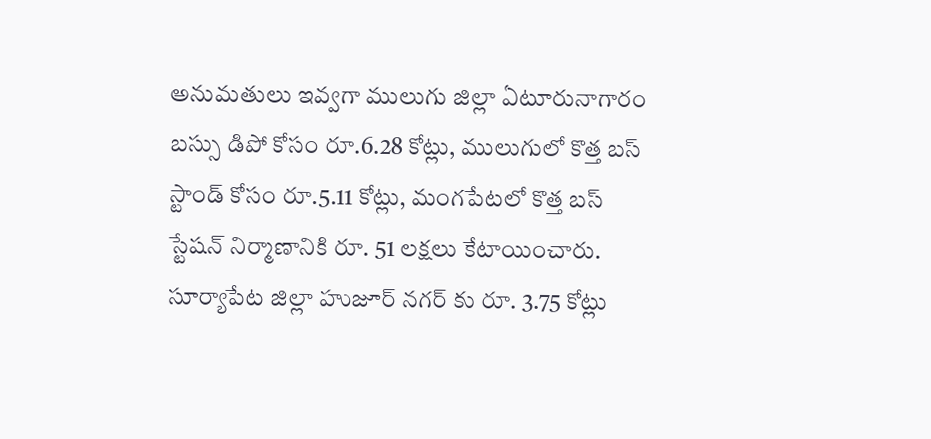అనుమతులు ఇవ్వగా ములుగు జిల్లా ఏటూరునాగారం బస్సు డిపో కోసం రూ.6.28 కోట్లు, ములుగులో కొత్త బస్ స్టాండ్ కోసం రూ.5.11 కోట్లు, మంగపేటలో కొత్త బస్ స్టేషన్ నిర్మాణానికి రూ. 51 లక్షలు కేటాయించారు.
సూర్యాపేట జిల్లా హుజూర్ నగర్ కు రూ. 3.75 కోట్లు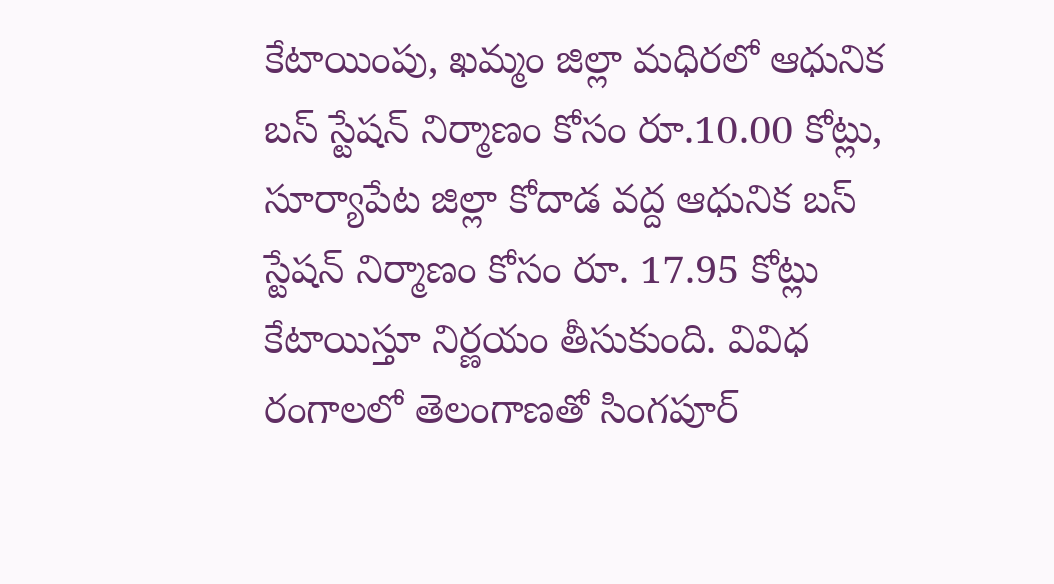కేటాయింపు, ఖమ్మం జిల్లా మధిరలో ఆధునిక బస్ స్టేషన్ నిర్మాణం కోసం రూ.10.00 కోట్లు, సూర్యాపేట జిల్లా కోదాడ వద్ద ఆధునిక బస్ స్టేషన్ నిర్మాణం కోసం రూ. 17.95 కోట్లు కేటాయిస్తూ నిర్ణయం తీసుకుంది. వివిధ రంగాలలో తెలంగాణతో సింగపూర్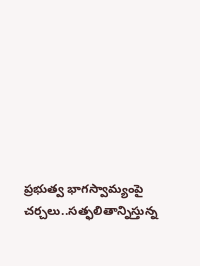ప్రభుత్వ భాగస్వామ్యంపై చర్చలు..సత్ఫలితాన్నిస్తున్న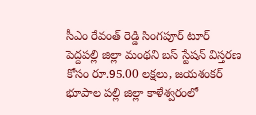సీఎం రేవంత్ రెడ్డి సింగపూర్ టూర్
పెద్దపల్లి జిల్లా మంథని బస్ స్టేషన్ విస్తరణ కోసం రూ.95.00 లక్షలు, జయశంకర్ భూపాల పల్లి జిల్లా కాళేశ్వరంలో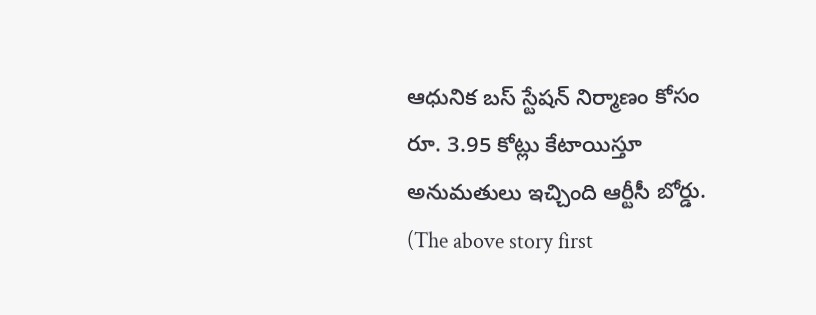ఆధునిక బస్ స్టేషన్ నిర్మాణం కోసం రూ. 3.95 కోట్లు కేటాయిస్తూ అనుమతులు ఇచ్చింది ఆర్టీసీ బోర్డు.
(The above story first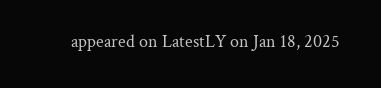appeared on LatestLY on Jan 18, 2025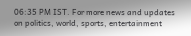06:35 PM IST. For more news and updates on politics, world, sports, entertainment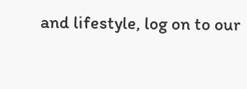and lifestyle, log on to our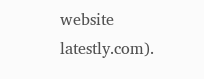website latestly.com).